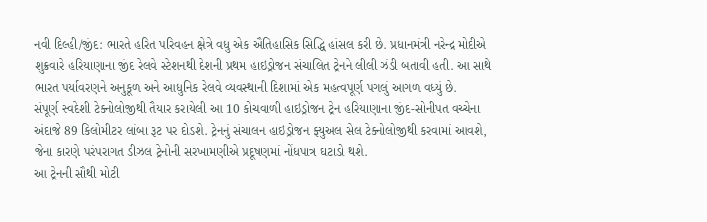નવી દિલ્હી/જીંદ: ભારતે હરિત પરિવહન ક્ષેત્રે વધુ એક ઐતિહાસિક સિદ્ધિ હાંસલ કરી છે. પ્રધાનમંત્રી નરેન્દ્ર મોદીએ શુક્રવારે હરિયાણાના જીંદ રેલવે સ્ટેશનથી દેશની પ્રથમ હાઇડ્રોજન સંચાલિત ટ્રેનને લીલી ઝંડી બતાવી હતી. આ સાથે ભારત પર્યાવરણને અનુકૂળ અને આધુનિક રેલવે વ્યવસ્થાની દિશામાં એક મહત્વપૂર્ણ પગલું આગળ વધ્યું છે.
સંપૂર્ણ સ્વદેશી ટેક્નોલોજીથી તૈયાર કરાયેલી આ 10 કોચવાળી હાઇડ્રોજન ટ્રેન હરિયાણાના જીંદ-સોનીપત વચ્ચેના અંદાજે 89 કિલોમીટર લાંબા રૂટ પર દોડશે. ટ્રેનનું સંચાલન હાઇડ્રોજન ફ્યુઅલ સેલ ટેક્નોલોજીથી કરવામાં આવશે, જેના કારણે પરંપરાગત ડીઝલ ટ્રેનોની સરખામણીએ પ્રદૂષણમાં નોંધપાત્ર ઘટાડો થશે.
આ ટ્રેનની સૌથી મોટી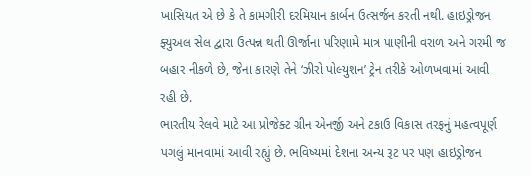ખાસિયત એ છે કે તે કામગીરી દરમિયાન કાર્બન ઉત્સર્જન કરતી નથી. હાઇડ્રોજન ફ્યુઅલ સેલ દ્વારા ઉત્પન્ન થતી ઊર્જાના પરિણામે માત્ર પાણીની વરાળ અને ગરમી જ બહાર નીકળે છે, જેના કારણે તેને ‘ઝીરો પોલ્યુશન’ ટ્રેન તરીકે ઓળખવામાં આવી રહી છે.
ભારતીય રેલવે માટે આ પ્રોજેક્ટ ગ્રીન એનર્જી અને ટકાઉ વિકાસ તરફનું મહત્વપૂર્ણ પગલું માનવામાં આવી રહ્યું છે. ભવિષ્યમાં દેશના અન્ય રૂટ પર પણ હાઇડ્રોજન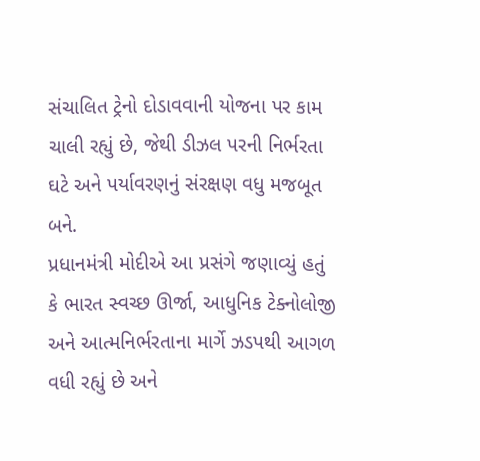સંચાલિત ટ્રેનો દોડાવવાની યોજના પર કામ ચાલી રહ્યું છે, જેથી ડીઝલ પરની નિર્ભરતા ઘટે અને પર્યાવરણનું સંરક્ષણ વધુ મજબૂત બને.
પ્રધાનમંત્રી મોદીએ આ પ્રસંગે જણાવ્યું હતું કે ભારત સ્વચ્છ ઊર્જા, આધુનિક ટેક્નોલોજી અને આત્મનિર્ભરતાના માર્ગે ઝડપથી આગળ વધી રહ્યું છે અને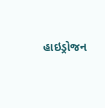હાઇડ્રોજન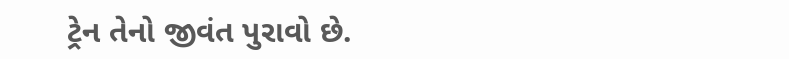ટ્રેન તેનો જીવંત પુરાવો છે.